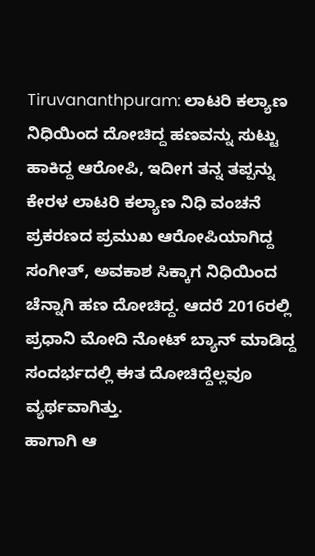Tiruvananthpuram: ಲಾಟರಿ ಕಲ್ಯಾಣ ನಿಧಿಯಿಂದ ದೋಚಿದ್ದ ಹಣವನ್ನು ಸುಟ್ಟು ಹಾಕಿದ್ದ ಆರೋಪಿ, ಇದೀಗ ತನ್ನ ತಪ್ಪನ್ನು
ಕೇರಳ ಲಾಟರಿ ಕಲ್ಯಾಣ ನಿಧಿ ವಂಚನೆ ಪ್ರಕರಣದ ಪ್ರಮುಖ ಆರೋಪಿಯಾಗಿದ್ದ ಸಂಗೀತ್, ಅವಕಾಶ ಸಿಕ್ಕಾಗ ನಿಧಿಯಿಂದ ಚೆನ್ನಾಗಿ ಹಣ ದೋಚಿದ್ದ. ಆದರೆ 2016ರಲ್ಲಿ ಪ್ರಧಾನಿ ಮೋದಿ ನೋಟ್ ಬ್ಯಾನ್ ಮಾಡಿದ್ದ ಸಂದರ್ಭದಲ್ಲಿ ಈತ ದೋಚಿದ್ದೆಲ್ಲವೂ ವ್ಯರ್ಥವಾಗಿತ್ತು.
ಹಾಗಾಗಿ ಆ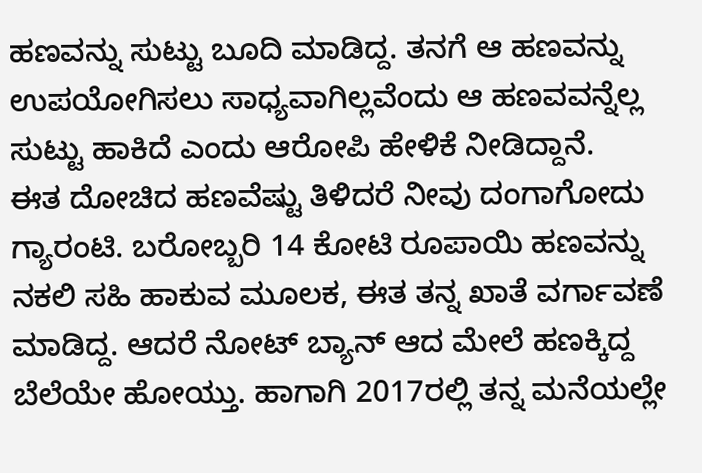ಹಣವನ್ನು ಸುಟ್ಟು ಬೂದಿ ಮಾಡಿದ್ದ. ತನಗೆ ಆ ಹಣವನ್ನು ಉಪಯೋಗಿಸಲು ಸಾಧ್ಯವಾಗಿಲ್ಲವೆಂದು ಆ ಹಣವವನ್ನೆಲ್ಲ ಸುಟ್ಟು ಹಾಕಿದೆ ಎಂದು ಆರೋಪಿ ಹೇಳಿಕೆ ನೀಡಿದ್ದಾನೆ.
ಈತ ದೋಚಿದ ಹಣವೆಷ್ಟು ತಿಳಿದರೆ ನೀವು ದಂಗಾಗೋದು ಗ್ಯಾರಂಟಿ. ಬರೋಬ್ಬರಿ 14 ಕೋಟಿ ರೂಪಾಯಿ ಹಣವನ್ನು ನಕಲಿ ಸಹಿ ಹಾಕುವ ಮೂಲಕ, ಈತ ತನ್ನ ಖಾತೆ ವರ್ಗಾವಣೆ ಮಾಡಿದ್ದ. ಆದರೆ ನೋಟ್ ಬ್ಯಾನ್ ಆದ ಮೇಲೆ ಹಣಕ್ಕಿದ್ದ ಬೆಲೆಯೇ ಹೋಯ್ತು. ಹಾಗಾಗಿ 2017ರಲ್ಲಿ ತನ್ನ ಮನೆಯಲ್ಲೇ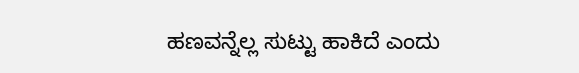ಹಣವನ್ನೆಲ್ಲ ಸುಟ್ಟು ಹಾಕಿದೆ ಎಂದು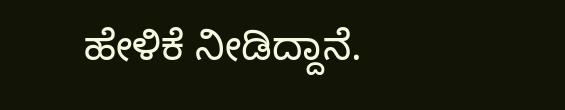ಹೇಳಿಕೆ ನೀಡಿದ್ದಾನೆ.